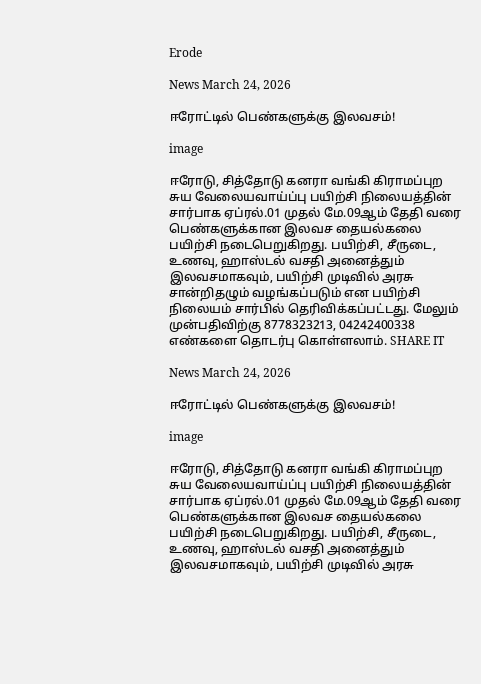Erode

News March 24, 2026

ஈரோட்டில் பெண்களுக்கு இலவசம்!

image

ஈரோடு, சித்தோடு கனரா வங்கி கிராமப்புற சுய வேலையவாய்ப்பு பயிற்சி நிலையத்தின் சார்பாக ஏப்ரல்.01 முதல் மே.09ஆம் தேதி வரை பெண்களுக்கான இலவச தையல்கலை பயிற்சி நடைபெறுகிறது. பயிற்சி, சீருடை, உணவு, ஹாஸ்டல் வசதி அனைத்தும் இலவசமாகவும், பயிற்சி முடிவில் அரசு சான்றிதழும் வழங்கப்படும் என பயிற்சி நிலையம் சார்பில் தெரிவிக்கப்பட்டது. மேலும் முன்பதிவிற்கு 8778323213, 04242400338 எண்களை தொடர்பு கொள்ளலாம். SHARE IT

News March 24, 2026

ஈரோட்டில் பெண்களுக்கு இலவசம்!

image

ஈரோடு, சித்தோடு கனரா வங்கி கிராமப்புற சுய வேலையவாய்ப்பு பயிற்சி நிலையத்தின் சார்பாக ஏப்ரல்.01 முதல் மே.09ஆம் தேதி வரை பெண்களுக்கான இலவச தையல்கலை பயிற்சி நடைபெறுகிறது. பயிற்சி, சீருடை, உணவு, ஹாஸ்டல் வசதி அனைத்தும் இலவசமாகவும், பயிற்சி முடிவில் அரசு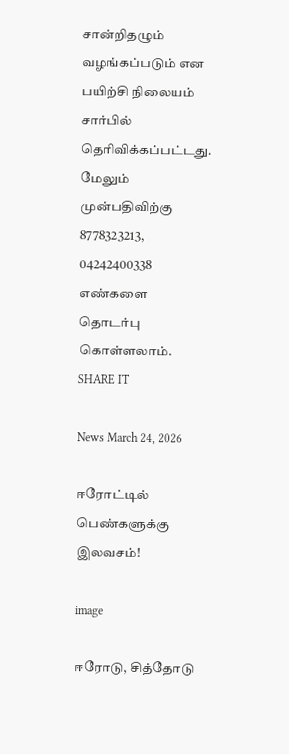சான்றிதழும் வழங்கப்படும் என பயிற்சி நிலையம் சார்பில் தெரிவிக்கப்பட்டது. மேலும் முன்பதிவிற்கு 8778323213, 04242400338 எண்களை தொடர்பு கொள்ளலாம். SHARE IT

News March 24, 2026

ஈரோட்டில் பெண்களுக்கு இலவசம்!

image

ஈரோடு, சித்தோடு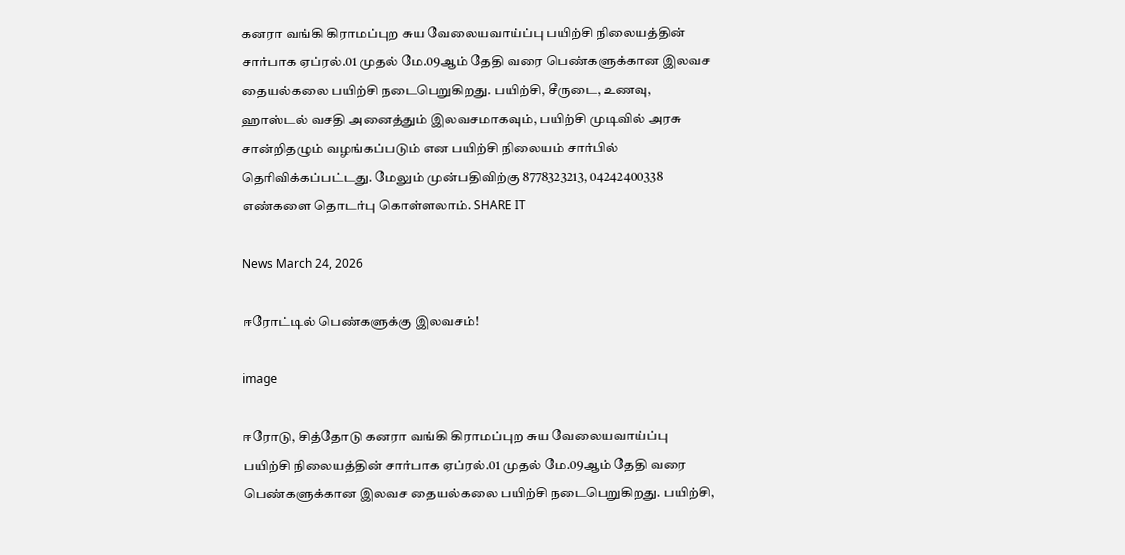கனரா வங்கி கிராமப்புற சுய வேலையவாய்ப்பு பயிற்சி நிலையத்தின் சார்பாக ஏப்ரல்.01 முதல் மே.09ஆம் தேதி வரை பெண்களுக்கான இலவச தையல்கலை பயிற்சி நடைபெறுகிறது. பயிற்சி, சீருடை, உணவு, ஹாஸ்டல் வசதி அனைத்தும் இலவசமாகவும், பயிற்சி முடிவில் அரசு சான்றிதழும் வழங்கப்படும் என பயிற்சி நிலையம் சார்பில் தெரிவிக்கப்பட்டது. மேலும் முன்பதிவிற்கு 8778323213, 04242400338 எண்களை தொடர்பு கொள்ளலாம். SHARE IT

News March 24, 2026

ஈரோட்டில் பெண்களுக்கு இலவசம்!

image

ஈரோடு, சித்தோடு கனரா வங்கி கிராமப்புற சுய வேலையவாய்ப்பு பயிற்சி நிலையத்தின் சார்பாக ஏப்ரல்.01 முதல் மே.09ஆம் தேதி வரை பெண்களுக்கான இலவச தையல்கலை பயிற்சி நடைபெறுகிறது. பயிற்சி,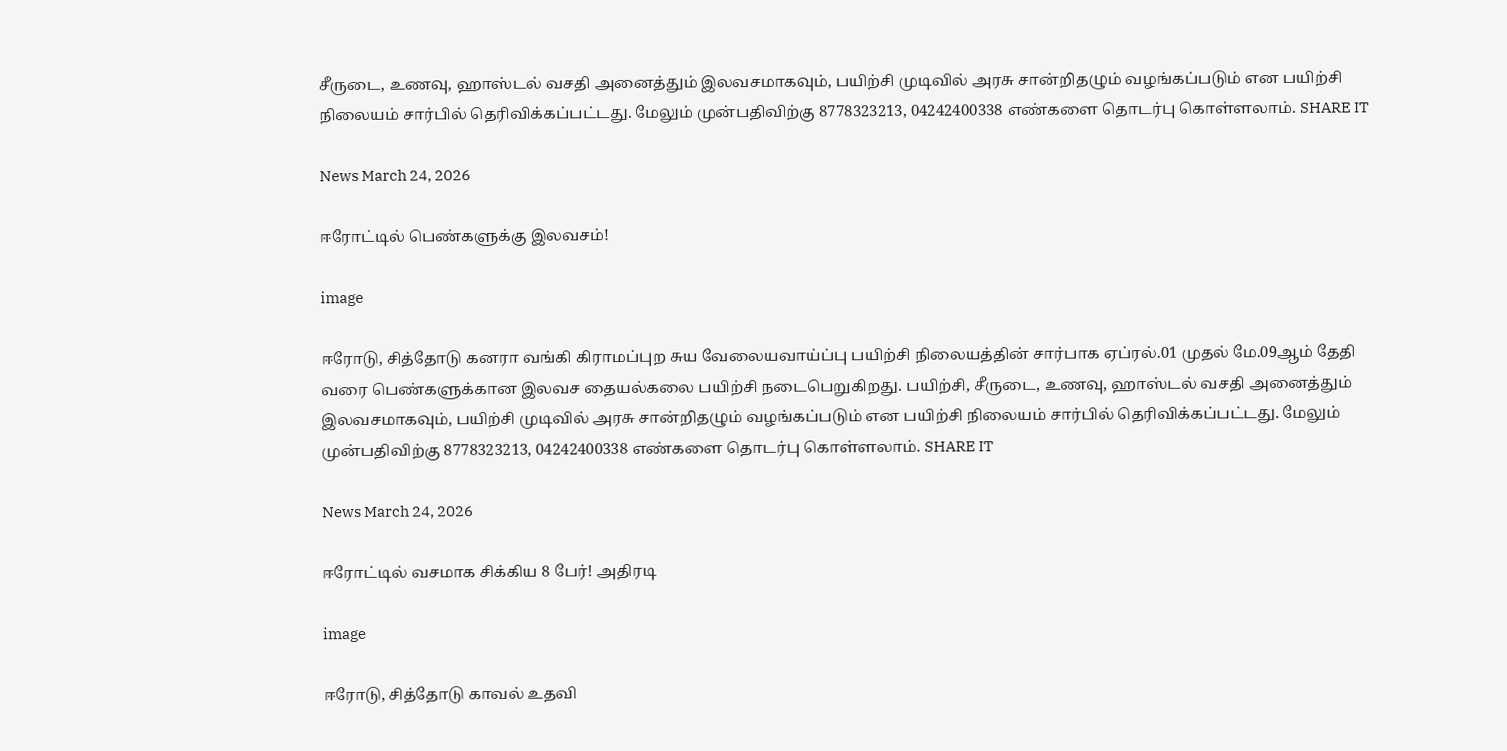சீருடை, உணவு, ஹாஸ்டல் வசதி அனைத்தும் இலவசமாகவும், பயிற்சி முடிவில் அரசு சான்றிதழும் வழங்கப்படும் என பயிற்சி நிலையம் சார்பில் தெரிவிக்கப்பட்டது. மேலும் முன்பதிவிற்கு 8778323213, 04242400338 எண்களை தொடர்பு கொள்ளலாம். SHARE IT

News March 24, 2026

ஈரோட்டில் பெண்களுக்கு இலவசம்!

image

ஈரோடு, சித்தோடு கனரா வங்கி கிராமப்புற சுய வேலையவாய்ப்பு பயிற்சி நிலையத்தின் சார்பாக ஏப்ரல்.01 முதல் மே.09ஆம் தேதி வரை பெண்களுக்கான இலவச தையல்கலை பயிற்சி நடைபெறுகிறது. பயிற்சி, சீருடை, உணவு, ஹாஸ்டல் வசதி அனைத்தும் இலவசமாகவும், பயிற்சி முடிவில் அரசு சான்றிதழும் வழங்கப்படும் என பயிற்சி நிலையம் சார்பில் தெரிவிக்கப்பட்டது. மேலும் முன்பதிவிற்கு 8778323213, 04242400338 எண்களை தொடர்பு கொள்ளலாம். SHARE IT

News March 24, 2026

ஈரோட்டில் வசமாக சிக்கிய 8 பேர்! அதிரடி

image

ஈரோடு, சித்தோடு காவல் உதவி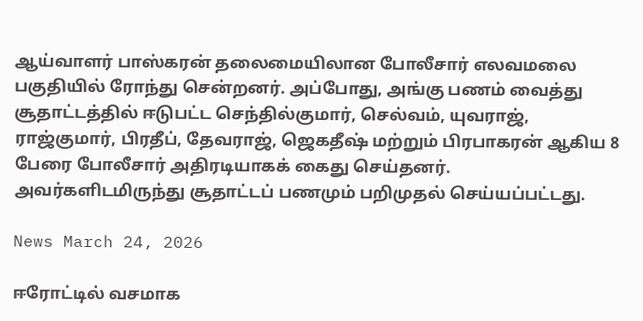ஆய்வாளர் பாஸ்கரன் தலைமையிலான போலீசார் எலவமலை பகுதியில் ரோந்து சென்றனர். அப்போது, அங்கு பணம் வைத்து சூதாட்டத்தில் ஈடுபட்ட செந்தில்குமார், செல்வம், யுவராஜ், ராஜ்குமார், பிரதீப், தேவராஜ், ஜெகதீஷ் மற்றும் பிரபாகரன் ஆகிய 8 பேரை போலீசார் அதிரடியாகக் கைது செய்தனர். அவர்களிடமிருந்து சூதாட்டப் பணமும் பறிமுதல் செய்யப்பட்டது.

News March 24, 2026

ஈரோட்டில் வசமாக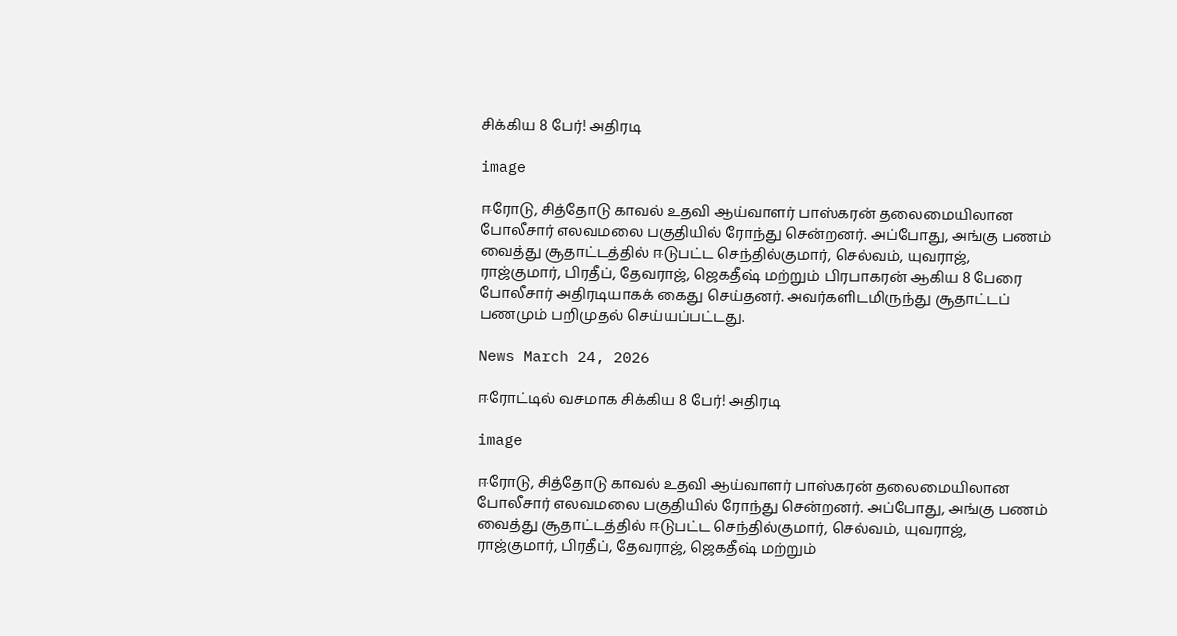சிக்கிய 8 பேர்! அதிரடி

image

ஈரோடு, சித்தோடு காவல் உதவி ஆய்வாளர் பாஸ்கரன் தலைமையிலான போலீசார் எலவமலை பகுதியில் ரோந்து சென்றனர். அப்போது, அங்கு பணம் வைத்து சூதாட்டத்தில் ஈடுபட்ட செந்தில்குமார், செல்வம், யுவராஜ், ராஜ்குமார், பிரதீப், தேவராஜ், ஜெகதீஷ் மற்றும் பிரபாகரன் ஆகிய 8 பேரை போலீசார் அதிரடியாகக் கைது செய்தனர். அவர்களிடமிருந்து சூதாட்டப் பணமும் பறிமுதல் செய்யப்பட்டது.

News March 24, 2026

ஈரோட்டில் வசமாக சிக்கிய 8 பேர்! அதிரடி

image

ஈரோடு, சித்தோடு காவல் உதவி ஆய்வாளர் பாஸ்கரன் தலைமையிலான போலீசார் எலவமலை பகுதியில் ரோந்து சென்றனர். அப்போது, அங்கு பணம் வைத்து சூதாட்டத்தில் ஈடுபட்ட செந்தில்குமார், செல்வம், யுவராஜ், ராஜ்குமார், பிரதீப், தேவராஜ், ஜெகதீஷ் மற்றும்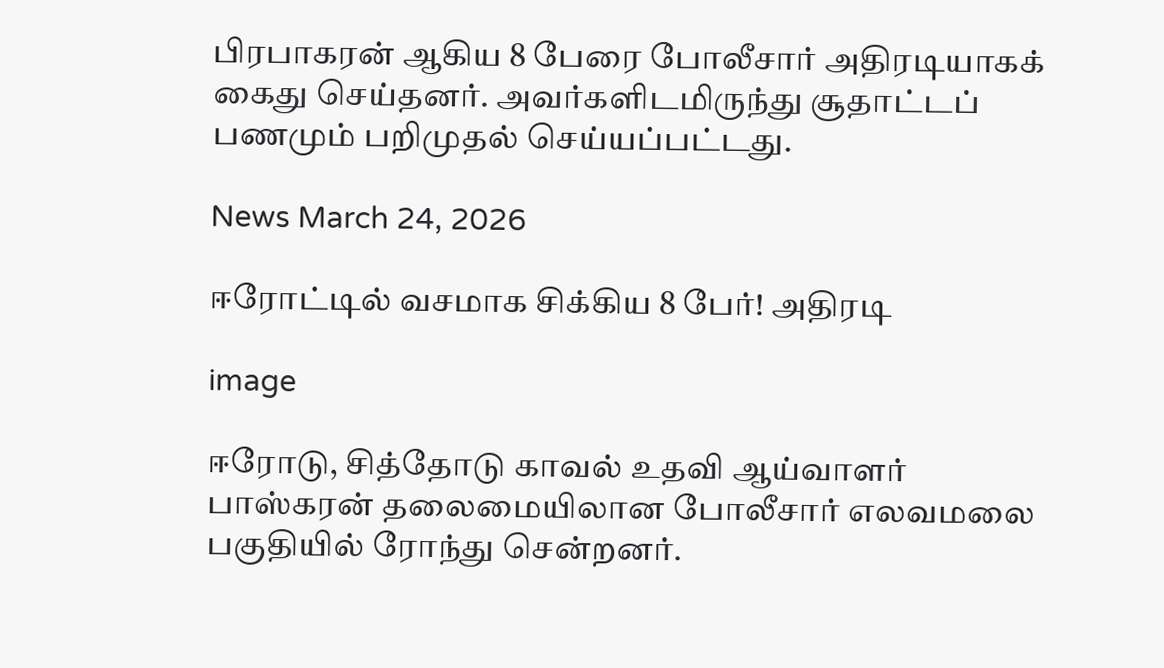பிரபாகரன் ஆகிய 8 பேரை போலீசார் அதிரடியாகக் கைது செய்தனர். அவர்களிடமிருந்து சூதாட்டப் பணமும் பறிமுதல் செய்யப்பட்டது.

News March 24, 2026

ஈரோட்டில் வசமாக சிக்கிய 8 பேர்! அதிரடி

image

ஈரோடு, சித்தோடு காவல் உதவி ஆய்வாளர் பாஸ்கரன் தலைமையிலான போலீசார் எலவமலை பகுதியில் ரோந்து சென்றனர்.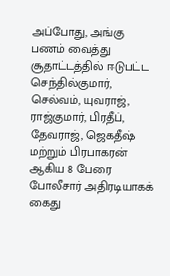அப்போது, அங்கு பணம் வைத்து சூதாட்டத்தில் ஈடுபட்ட செந்தில்குமார், செல்வம், யுவராஜ், ராஜ்குமார், பிரதீப், தேவராஜ், ஜெகதீஷ் மற்றும் பிரபாகரன் ஆகிய 8 பேரை போலீசார் அதிரடியாகக் கைது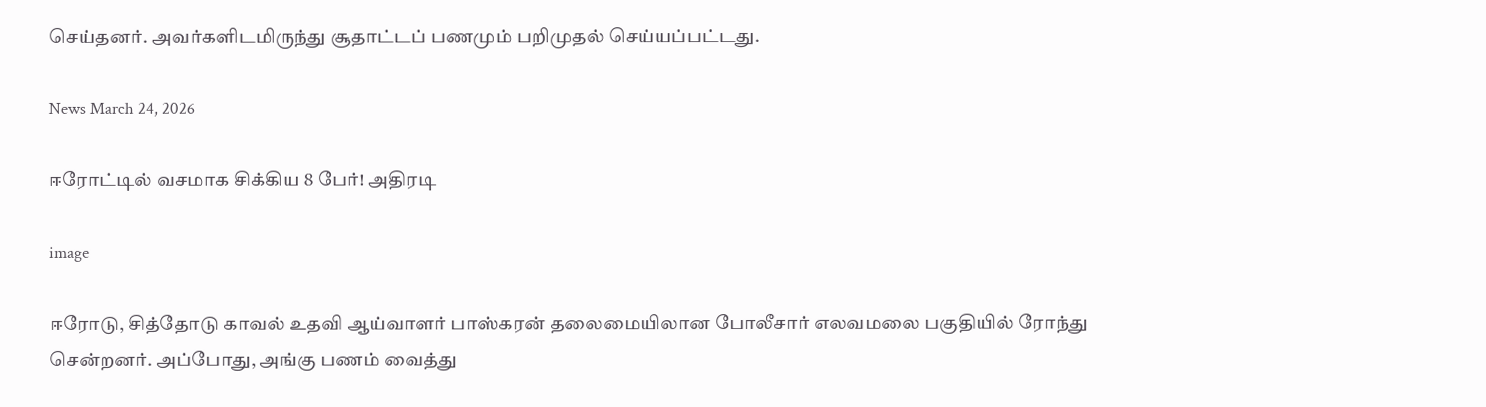செய்தனர். அவர்களிடமிருந்து சூதாட்டப் பணமும் பறிமுதல் செய்யப்பட்டது.

News March 24, 2026

ஈரோட்டில் வசமாக சிக்கிய 8 பேர்! அதிரடி

image

ஈரோடு, சித்தோடு காவல் உதவி ஆய்வாளர் பாஸ்கரன் தலைமையிலான போலீசார் எலவமலை பகுதியில் ரோந்து சென்றனர். அப்போது, அங்கு பணம் வைத்து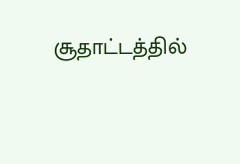சூதாட்டத்தில்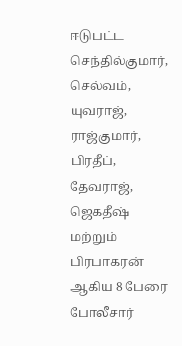ஈடுபட்ட செந்தில்குமார், செல்வம், யுவராஜ், ராஜ்குமார், பிரதீப், தேவராஜ், ஜெகதீஷ் மற்றும் பிரபாகரன் ஆகிய 8 பேரை போலீசார்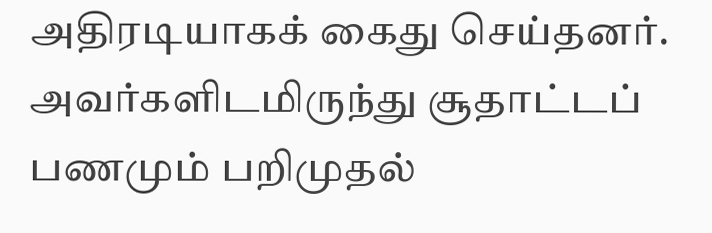அதிரடியாகக் கைது செய்தனர். அவர்களிடமிருந்து சூதாட்டப் பணமும் பறிமுதல்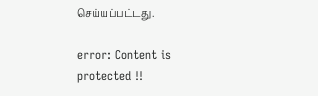செய்யப்பட்டது.

error: Content is protected !!